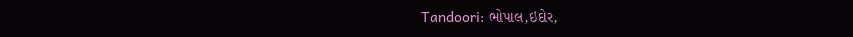Tandoori: ભોપાલ,ઇદોર,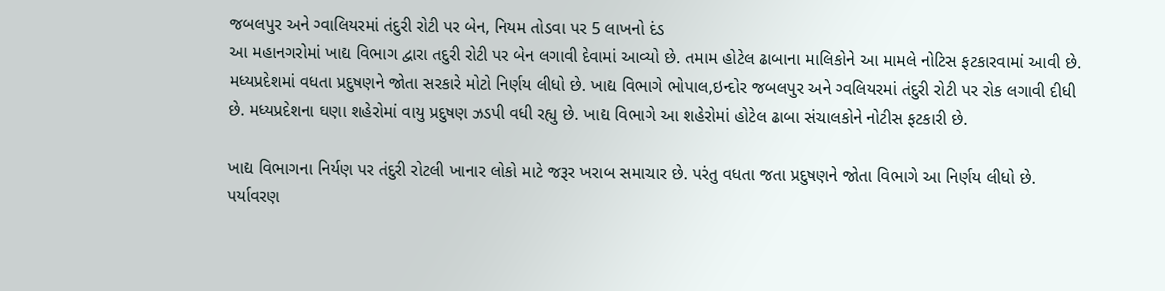જબલપુર અને ગ્વાલિયરમાં તંદુરી રોટી પર બેન, નિયમ તોડવા પર 5 લાખનો દંડ
આ મહાનગરોમાં ખાદ્ય વિભાગ દ્વારા તદુરી રોટી પર બેન લગાવી દેવામાં આવ્યો છે. તમામ હોટેલ ઢાબાના માલિકોને આ મામલે નોટિસ ફટકારવામાં આવી છે.
મધ્યપ્રદેશમાં વધતા પ્રદુષણને જોતા સરકારે મોટો નિર્ણય લીધો છે. ખાદ્ય વિભાગે ભોપાલ,ઇન્દોર જબલપુર અને ગ્વલિયરમાં તંદુરી રોટી પર રોક લગાવી દીધી છે. મધ્યપ્રદેશના ઘણા શહેરોમાં વાયુ પ્રદુષણ ઝડપી વધી રહ્યુ છે. ખાદ્ય વિભાગે આ શહેરોમાં હોટેલ ઢાબા સંચાલકોને નોટીસ ફટકારી છે.

ખાદ્ય વિભાગના નિર્યણ પર તંદુરી રોટલી ખાનાર લોકો માટે જરૂર ખરાબ સમાચાર છે. પરંતુ વધતા જતા પ્રદુષણને જોતા વિભાગે આ નિર્ણય લીધો છે. પર્યાવરણ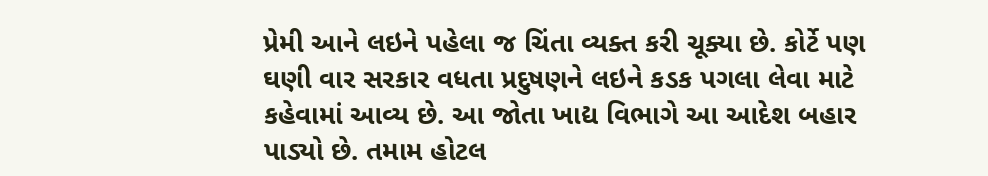પ્રેમી આને લઇને પહેલા જ ચિંતા વ્યક્ત કરી ચૂક્યા છે. કોર્ટે પણ ઘણી વાર સરકાર વધતા પ્રદુષણને લઇને કડક પગલા લેવા માટે કહેવામાં આવ્ય છે. આ જોતા ખાદ્ય વિભાગે આ આદેશ બહાર પાડ્યો છે. તમામ હોટલ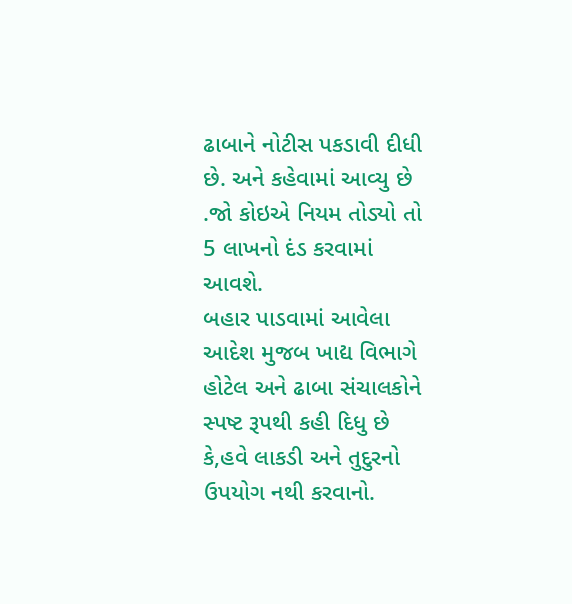ઢાબાને નોટીસ પકડાવી દીધી છે. અને કહેવામાં આવ્યુ છે .જો કોઇએ નિયમ તોડ્યો તો 5 લાખનો દંડ કરવામાં આવશે.
બહાર પાડવામાં આવેલા આદેશ મુજબ ખાદ્ય વિભાગે હોટેલ અને ઢાબા સંચાલકોને સ્પષ્ટ રૂપથી કહી દિધુ છે કે,હવે લાકડી અને તુદુરનો ઉપયોગ નથી કરવાનો.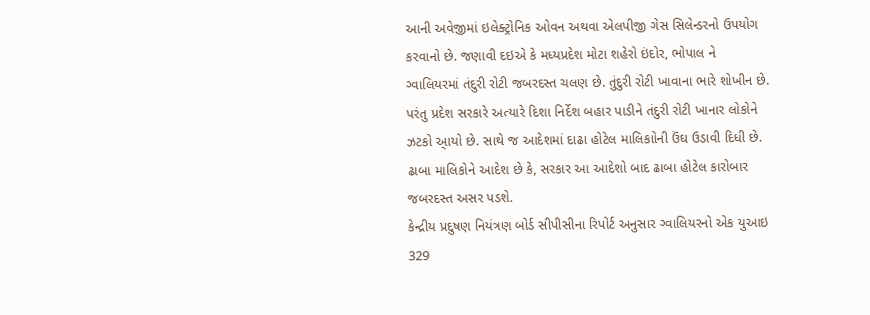આની અવેજીમાં ઇલેક્ટ્રોનિક ઓવન અથવા એલપીજી ગેસ સિલેન્ડરનો ઉપયોગ કરવાનો છે. જણાવી દઇએ કે મધ્યપ્રદેશ મોટા શહેરો ઇંદોર, ભોપાલ ને ગ્વાલિયરમાં તંદુરી રોટી જબરદસ્ત ચલણ છે. તુંદુરી રોટી ખાવાના ભારે શોખીન છે. પરંતુ પ્રદેશ સરકારે અત્યારે દિશા નિર્દેશ બહાર પાડીને તંદુરી રોટી ખાનાર લોકોને ઝટકો આ્યો છે. સાથે જ આદેશમાં દાઢા હોટેલ માલિકાોની ઉંઘ ઉડાવી દિધી છે. ઢાબા માલિકોને આદેશ છે કે, સરકાર આ આદેશો બાદ ઢાબા હોટેલ કારોબાર જબરદસ્ત અસર પડશે.
કેન્દ્રીય પ્રદુષણ નિયંત્રણ બોર્ડ સીપીસીના રિપોર્ટ અનુસાર ગ્વાલિયરનો એક યુઆઇ 329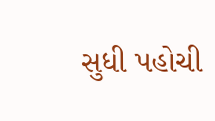સુધી પહોચી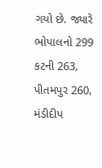ગયો છે. જ્યારે ભોપાલનો 299 કટની 263, પીતમપુર 260, મંડીદીપ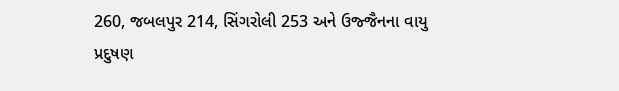260, જબલપુર 214, સિંગરોલી 253 અને ઉજ્જૈનના વાયુ પ્રદુષણ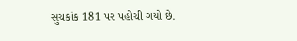સુચકાંક 181 પર પહોચી ગયો છે.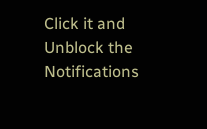Click it and Unblock the Notifications